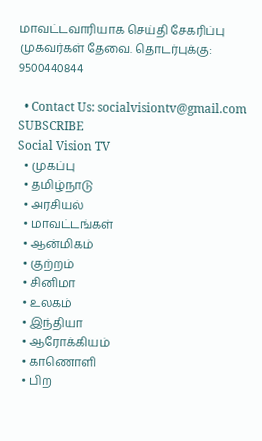மாவட்டவாரியாக செய்தி சேகரிப்பு முகவர்கள் தேவை. தொடர்புக்கு: 9500440844

  • Contact Us: socialvisiontv@gmail.com
SUBSCRIBE
Social Vision TV
  • முகப்பு
  • தமிழ்நாடு
  • அரசியல்
  • மாவட்டங்கள்
  • ஆன்மிகம்
  • குற்றம்
  • சினிமா
  • உலகம்
  • இந்தியா
  • ஆரோக்கியம்
  • காணொளி
  • பிற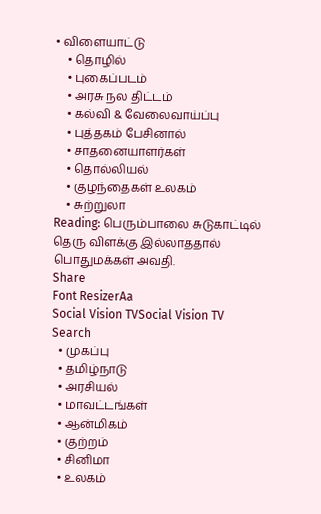• விளையாட்டு
    • தொழில்
    • புகைப்படம்
    • அரசு நல திட்டம்
    • கல்வி & வேலைவாய்ப்பு
    • புத்தகம் பேசினால்
    • சாதனையாளர்கள்
    • தொல்லியல்
    • குழந்தைகள் உலகம்
    • சுற்றுலா
Reading: பெரும்பாலை சுடுகாட்டில் தெரு விளக்கு இல்லாததால் பொதுமக்கள் அவதி.
Share
Font ResizerAa
Social Vision TVSocial Vision TV
Search
  • முகப்பு
  • தமிழ்நாடு
  • அரசியல்
  • மாவட்டங்கள்
  • ஆன்மிகம்
  • குற்றம்
  • சினிமா
  • உலகம்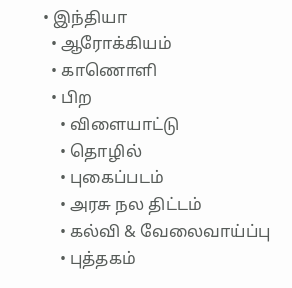• இந்தியா
  • ஆரோக்கியம்
  • காணொளி
  • பிற
    • விளையாட்டு
    • தொழில்
    • புகைப்படம்
    • அரசு நல திட்டம்
    • கல்வி & வேலைவாய்ப்பு
    • புத்தகம்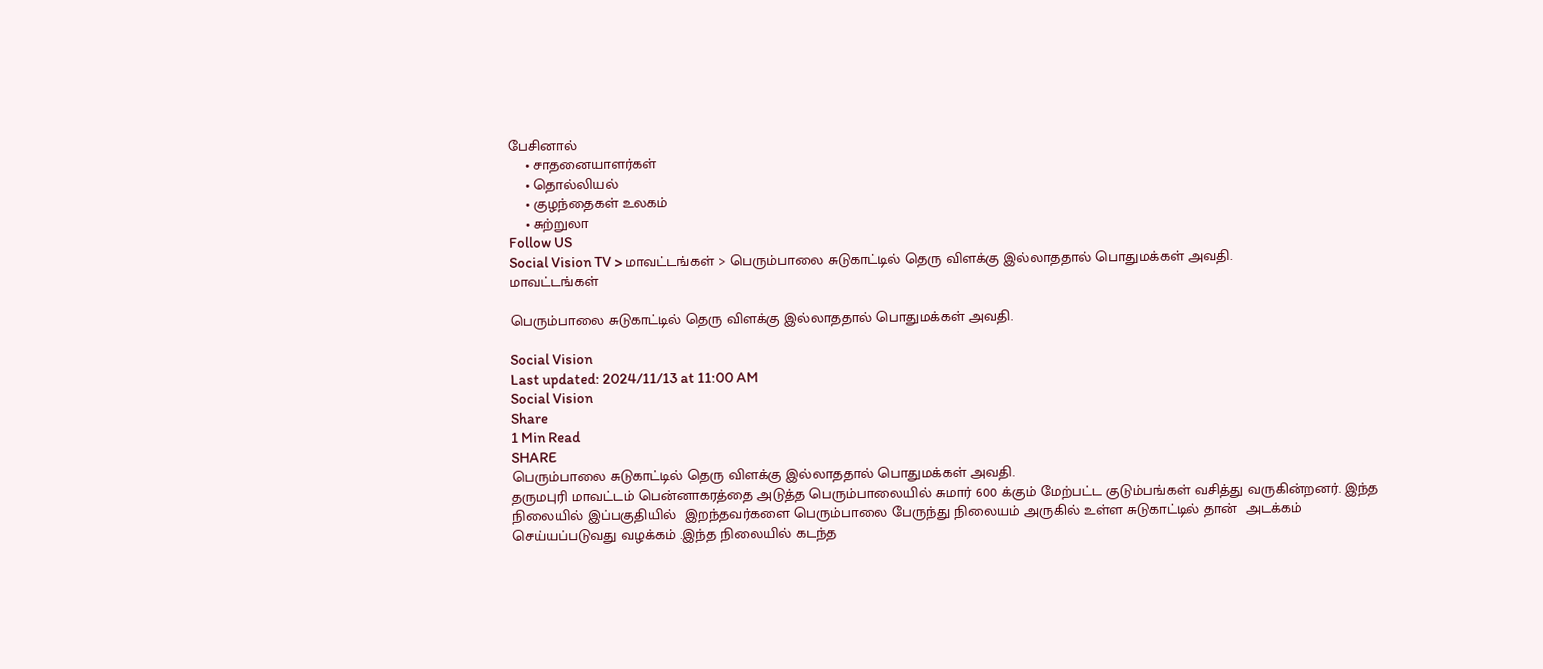பேசினால்
    • சாதனையாளர்கள்
    • தொல்லியல்
    • குழந்தைகள் உலகம்
    • சுற்றுலா
Follow US
Social Vision TV > மாவட்டங்கள் > பெரும்பாலை சுடுகாட்டில் தெரு விளக்கு இல்லாததால் பொதுமக்கள் அவதி.
மாவட்டங்கள்

பெரும்பாலை சுடுகாட்டில் தெரு விளக்கு இல்லாததால் பொதுமக்கள் அவதி.

Social Vision
Last updated: 2024/11/13 at 11:00 AM
Social Vision
Share
1 Min Read
SHARE
பெரும்பாலை சுடுகாட்டில் தெரு விளக்கு இல்லாததால் பொதுமக்கள் அவதி.
தருமபுரி மாவட்டம் பென்னாகரத்தை அடுத்த பெரும்பாலையில் சுமார் 600 க்கும் மேற்பட்ட குடும்பங்கள் வசித்து வருகின்றனர். இந்த நிலையில் இப்பகுதியில்  இறந்தவர்களை பெரும்பாலை பேருந்து நிலையம் அருகில் உள்ள சுடுகாட்டில் தான்  அடக்கம்  செய்யப்படுவது வழக்கம் .இந்த நிலையில் கடந்த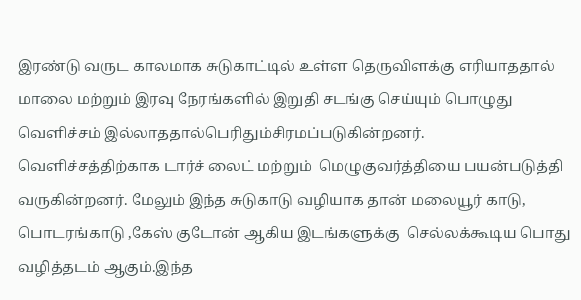இரண்டு வருட காலமாக சுடுகாட்டில் உள்ள தெருவிளக்கு எரியாததால்  மாலை மற்றும் இரவு நேரங்களில் இறுதி சடங்கு செய்யும் பொழுது வெளிச்சம் இல்லாததால்பெரிதும்சிரமப்படுகின்றனர்.
வெளிச்சத்திற்காக டார்ச் லைட் மற்றும்  மெழுகுவர்த்தியை பயன்படுத்தி வருகின்றனர். மேலும் இந்த சுடுகாடு வழியாக தான் மலையூர் காடு, பொடரங்காடு ,கேஸ் குடோன் ஆகிய இடங்களுக்கு  செல்லக்கூடிய பொது வழித்தடம் ஆகும்.இந்த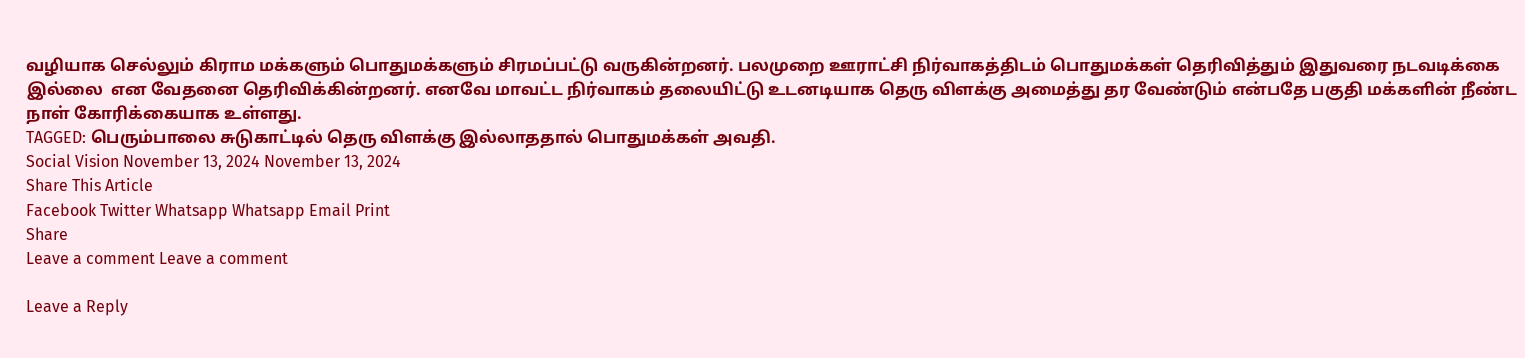வழியாக செல்லும் கிராம மக்களும் பொதுமக்களும் சிரமப்பட்டு வருகின்றனர். பலமுறை ஊராட்சி நிர்வாகத்திடம் பொதுமக்கள் தெரிவித்தும் இதுவரை நடவடிக்கை இல்லை  என வேதனை தெரிவிக்கின்றனர். எனவே மாவட்ட நிர்வாகம் தலையிட்டு உடனடியாக தெரு விளக்கு அமைத்து தர வேண்டும் என்பதே பகுதி மக்களின் நீண்ட நாள் கோரிக்கையாக உள்ளது.
TAGGED: பெரும்பாலை சுடுகாட்டில் தெரு விளக்கு இல்லாததால் பொதுமக்கள் அவதி.
Social Vision November 13, 2024 November 13, 2024
Share This Article
Facebook Twitter Whatsapp Whatsapp Email Print
Share
Leave a comment Leave a comment

Leave a Reply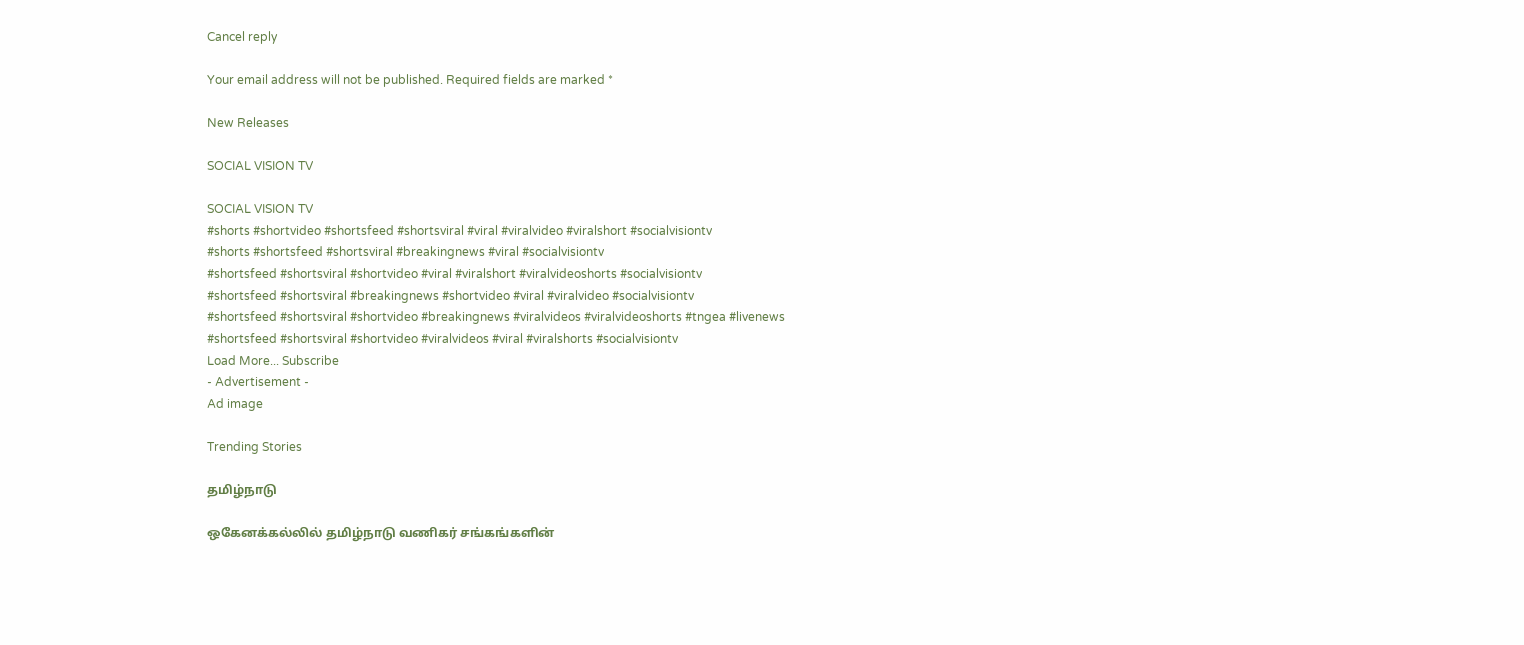Cancel reply

Your email address will not be published. Required fields are marked *

New Releases

SOCIAL VISION TV

SOCIAL VISION TV
#shorts #shortvideo #shortsfeed #shortsviral #viral #viralvideo #viralshort #socialvisiontv
#shorts #shortsfeed #shortsviral #breakingnews #viral #socialvisiontv
#shortsfeed #shortsviral #shortvideo #viral #viralshort #viralvideoshorts #socialvisiontv
#shortsfeed #shortsviral #breakingnews #shortvideo #viral #viralvideo #socialvisiontv
#shortsfeed #shortsviral #shortvideo #breakingnews #viralvideos #viralvideoshorts #tngea #livenews
#shortsfeed #shortsviral #shortvideo #viralvideos #viral #viralshorts #socialvisiontv
Load More... Subscribe
- Advertisement -
Ad image

Trending Stories

தமிழ்நாடு

ஒகேனக்கல்லில் தமிழ்நாடு வணிகர் சங்கங்களின்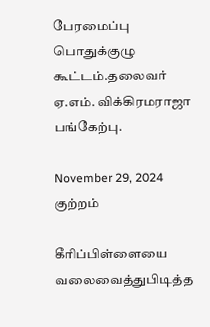பேரமைப்பு பொதுக்குழு கூட்டம்.தலைவர் ஏ.எம். விக்கிரமராஜா பங்கேற்பு.

November 29, 2024
குற்றம்

கீரிப்பிள்ளையை வலைவைத்துபிடித்த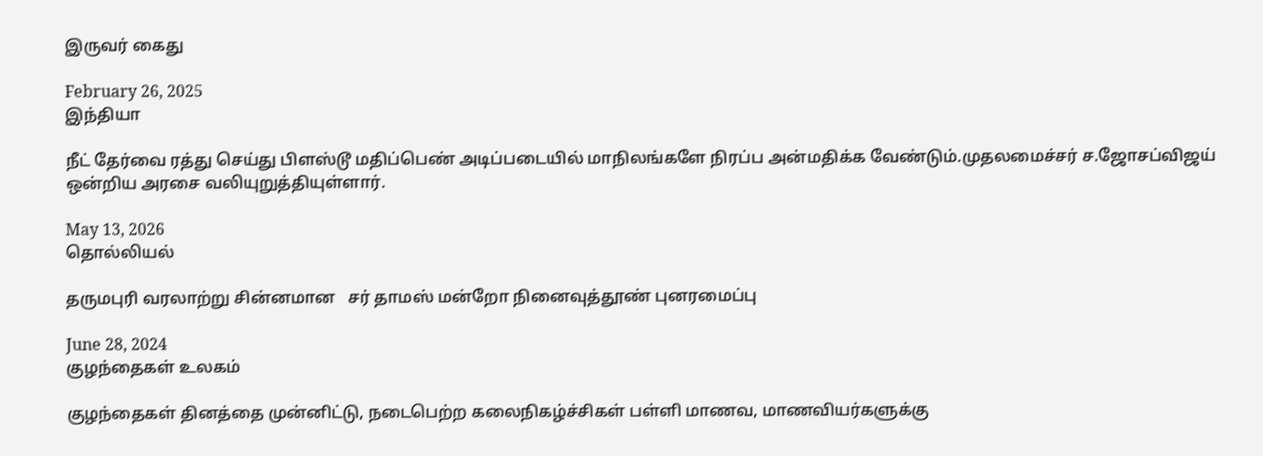இருவர் கைது

February 26, 2025
இந்தியா

நீட் தேர்வை ரத்து செய்து பிளஸ்டூ மதிப்பெண் அடிப்படையில் மாநிலங்களே நிரப்ப அன்மதிக்க வேண்டும்.முதலமைச்சர் ச.ஜோசப்விஜய் ஒன்றிய அரசை வலியுறுத்தியுள்ளார்.

May 13, 2026
தொல்லியல்

தருமபுரி வரலாற்று சின்னமான   சர் தாமஸ் மன்றோ நினைவுத்தூண் புனரமைப்பு

June 28, 2024
குழந்தைகள் உலகம்

குழந்தைகள் தினத்தை முன்னிட்டு, நடைபெற்ற கலைநிகழ்ச்சிகள் பள்ளி மாணவ, மாணவியர்களுக்கு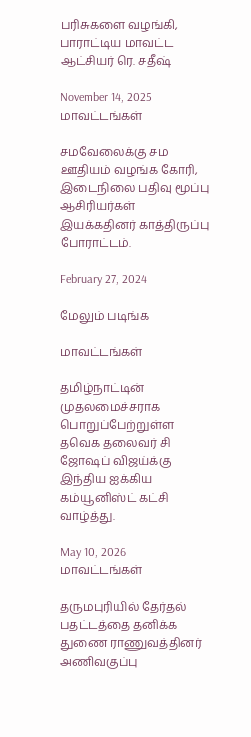பரிசுகளை வழங்கி, பாராட்டிய மாவட்ட ஆட்சியர் ரெ. சதீஷ்

November 14, 2025
மாவட்டங்கள்

சமவேலைக்கு சம ஊதியம் வழங்க கோரி, இடைநிலை பதிவு மூப்பு ஆசிரியர்கள் இயக்கதினர் காத்திருப்பு போராட்டம்.

February 27, 2024

மேலும் படிங்க

மாவட்டங்கள்

தமிழ்நாட்டின் முதலமைச்சராக பொறுப்பேற்றுள்ள தவெக தலைவர் சி ஜோஷப் விஜய்க்கு  இந்திய ஐக்கிய கம்யூனிஸ்ட் கட்சி வாழ்த்து.

May 10, 2026
மாவட்டங்கள்

தருமபுரியில் தேர்தல் பதட்டத்தை தனிக்க துணை ராணுவத்தினர் அணிவகுப்பு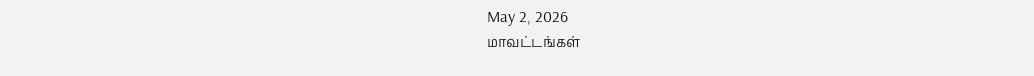May 2, 2026
மாவட்டங்கள்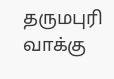தருமபுரி வாக்கு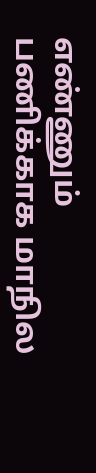எண்ணும் பணிக்காக மாநில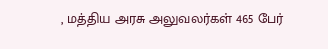, மத்திய அரசு அலுவலர்கள் 465 பேர்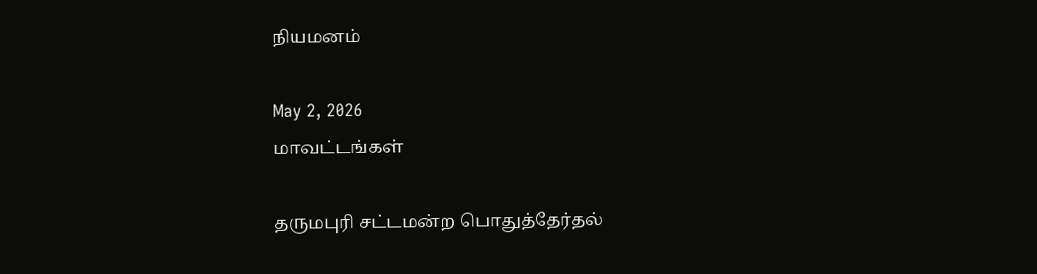நியமனம்

May 2, 2026
மாவட்டங்கள்

தருமபுரி சட்டமன்ற பொதுத்தேர்தல்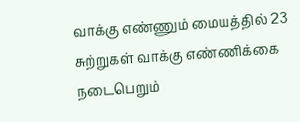வாக்கு எண்ணும் மையத்தில் 23 சுற்றுகள் வாக்கு எண்ணிக்கை நடைபெறும்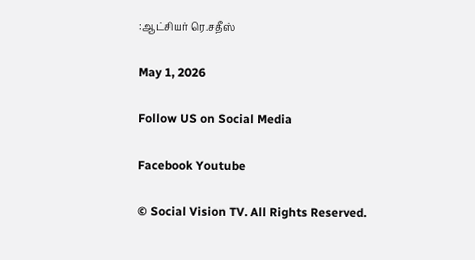:ஆட்சியர் ரெ.சதீஸ்

May 1, 2026

Follow US on Social Media

Facebook Youtube

© Social Vision TV. All Rights Reserved.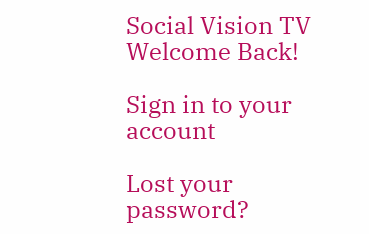Social Vision TV
Welcome Back!

Sign in to your account

Lost your password?